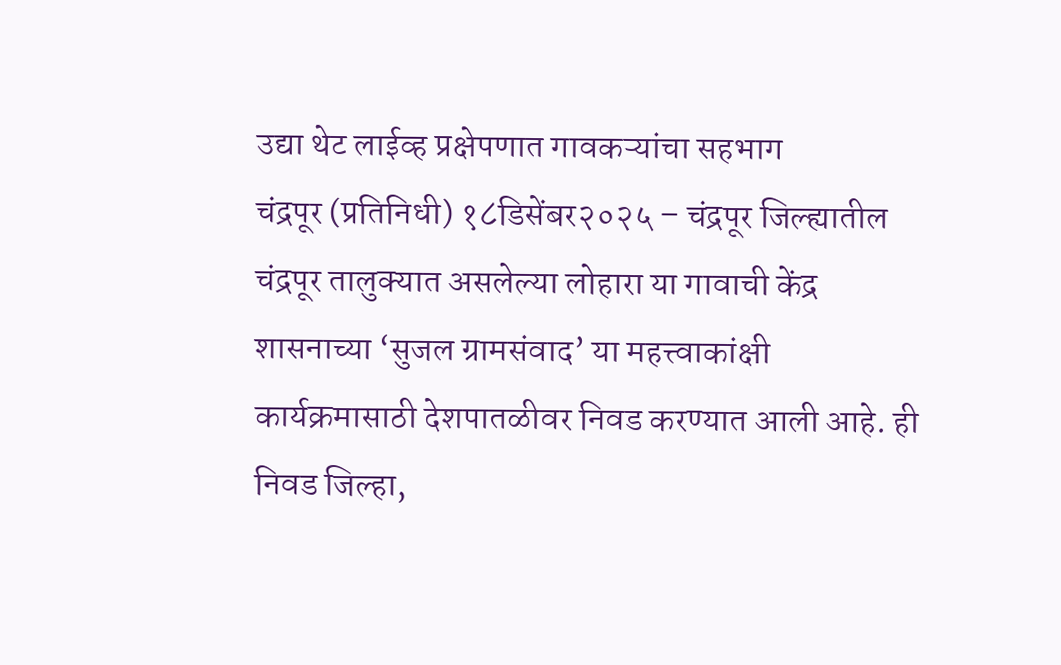उद्या थेट लाईव्ह प्रक्षेपणात गावकऱ्यांचा सहभाग
चंद्रपूर (प्रतिनिधी) १८डिसेंबर२०२५ – चंद्रपूर जिल्ह्यातील चंद्रपूर तालुक्यात असलेल्या लोहारा या गावाची केंद्र शासनाच्या ‘सुजल ग्रामसंवाद’ या महत्त्वाकांक्षी कार्यक्रमासाठी देशपातळीवर निवड करण्यात आली आहे. ही निवड जिल्हा,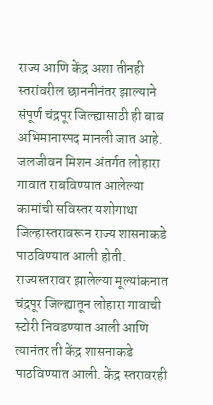राज्य आणि केंद्र अशा तीनही स्तरांवरील छाननीनंतर झाल्याने संपूर्ण चंद्रपूर जिल्ह्यासाठी ही बाब अभिमानास्पद मानली जात आहे.
जलजीवन मिशन अंतर्गत लोहारा गावात राबविण्यात आलेल्या कामांची सविस्तर यशोगाथा जिल्हास्तरावरून राज्य शासनाकडे पाठविण्यात आली होती. राज्यस्तरावर झालेल्या मूल्यांकनात चंद्रपूर जिल्ह्यातून लोहारा गावाची स्टोरी निवडण्यात आली आणि त्यानंतर ती केंद्र शासनाकडे पाठविण्यात आली. केंद्र स्तरावरही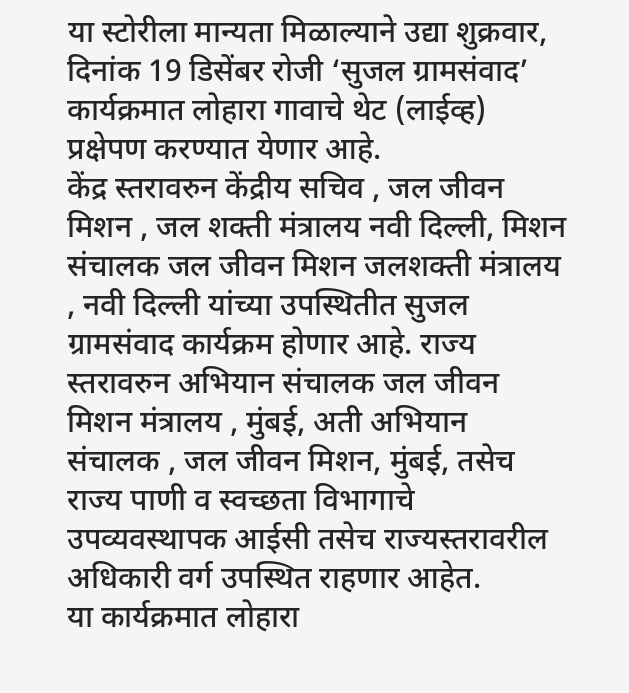या स्टोरीला मान्यता मिळाल्याने उद्या शुक्रवार, दिनांक 19 डिसेंबर रोजी ‘सुजल ग्रामसंवाद’ कार्यक्रमात लोहारा गावाचे थेट (लाईव्ह) प्रक्षेपण करण्यात येणार आहे.
केंद्र स्तरावरुन केंद्रीय सचिव , जल जीवन मिशन , जल शक्ती मंत्रालय नवी दिल्ली, मिशन संचालक जल जीवन मिशन जलशक्ती मंत्रालय , नवी दिल्ली यांच्या उपस्थितीत सुजल ग्रामसंवाद कार्यक्रम होणार आहे. राज्य स्तरावरुन अभियान संचालक जल जीवन मिशन मंत्रालय , मुंबई, अती अभियान संचालक , जल जीवन मिशन, मुंबई, तसेच राज्य पाणी व स्वच्छता विभागाचे उपव्यवस्थापक आईसी तसेच राज्यस्तरावरील अधिकारी वर्ग उपस्थित राहणार आहेत.
या कार्यक्रमात लोहारा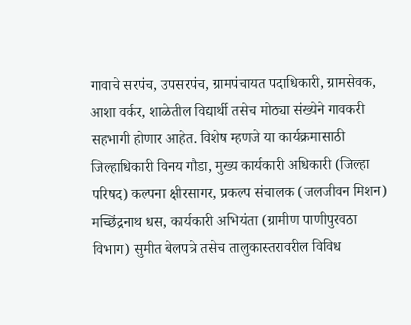गावाचे सरपंच, उपसरपंच, ग्रामपंचायत पदाधिकारी, ग्रामसेवक, आशा वर्कर, शाळेतील विद्यार्थी तसेच मोठ्या संख्येने गावकरी सहभागी होणार आहेत. विशेष म्हणजे या कार्यक्रमासाठी जिल्हाधिकारी विनय गौडा, मुख्य कार्यकारी अधिकारी (जिल्हा परिषद) कल्पना क्षीरसागर, प्रकल्प संचालक (जलजीवन मिशन) मच्छिंद्रनाथ धस, कार्यकारी अभियंता (ग्रामीण पाणीपुरवठा विभाग) सुमीत बेलपत्रे तसेच तालुकास्तरावरील विविध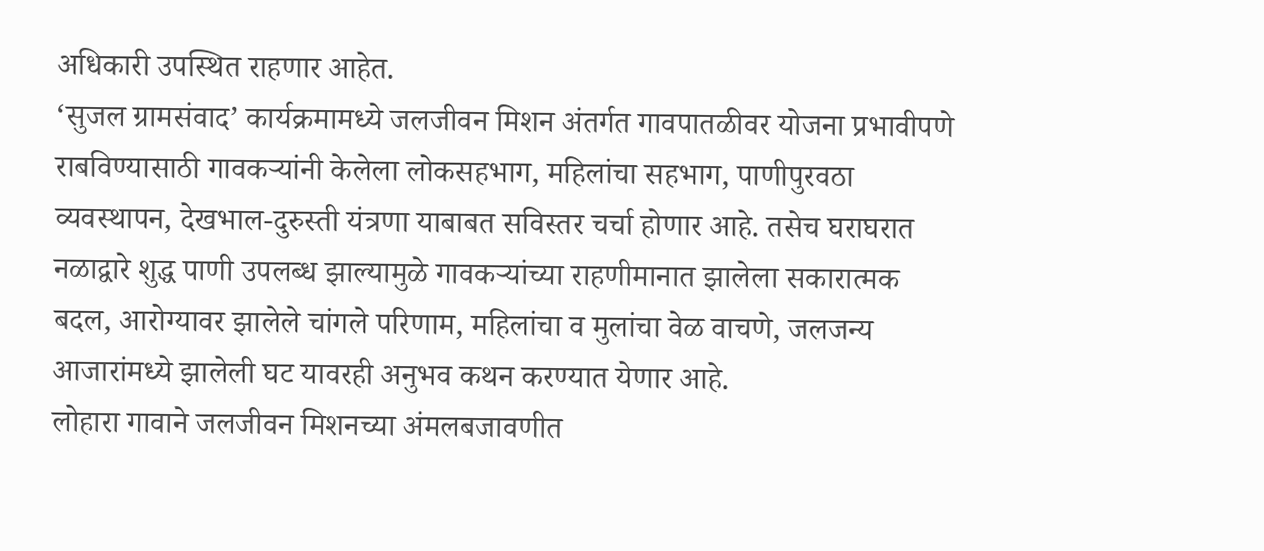अधिकारी उपस्थित राहणार आहेत.
‘सुजल ग्रामसंवाद’ कार्यक्रमामध्ये जलजीवन मिशन अंतर्गत गावपातळीवर योजना प्रभावीपणे राबविण्यासाठी गावकऱ्यांनी केलेला लोकसहभाग, महिलांचा सहभाग, पाणीपुरवठा व्यवस्थापन, देखभाल-दुरुस्ती यंत्रणा याबाबत सविस्तर चर्चा होणार आहे. तसेच घराघरात नळाद्वारे शुद्ध पाणी उपलब्ध झाल्यामुळे गावकऱ्यांच्या राहणीमानात झालेला सकारात्मक बदल, आरोग्यावर झालेले चांगले परिणाम, महिलांचा व मुलांचा वेळ वाचणे, जलजन्य आजारांमध्ये झालेली घट यावरही अनुभव कथन करण्यात येणार आहे.
लोहारा गावाने जलजीवन मिशनच्या अंमलबजावणीत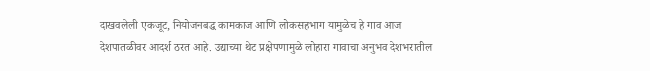दाखवलेली एकजूट, नियोजनबद्ध कामकाज आणि लोकसहभाग यामुळेच हे गाव आज देशपातळीवर आदर्श ठरत आहे. उद्याच्या थेट प्रक्षेपणामुळे लोहारा गावाचा अनुभव देशभरातील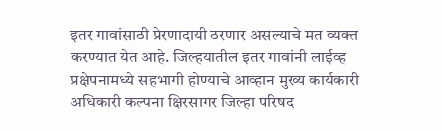इतर गावांसाठी प्रेरणादायी ठरणार असल्याचे मत व्यक्त करण्यात येत आहे. जिल्हयातील इतर गावांनी लाईव्ह प्रक्षेपनामध्ये सहभागी होण्याचे आव्हान मुख्य कार्यकारी अधिकारी कल्पना क्षिरसागर जिल्हा परिषद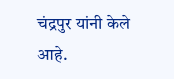चंद्रपुर यांनी केले आहे.